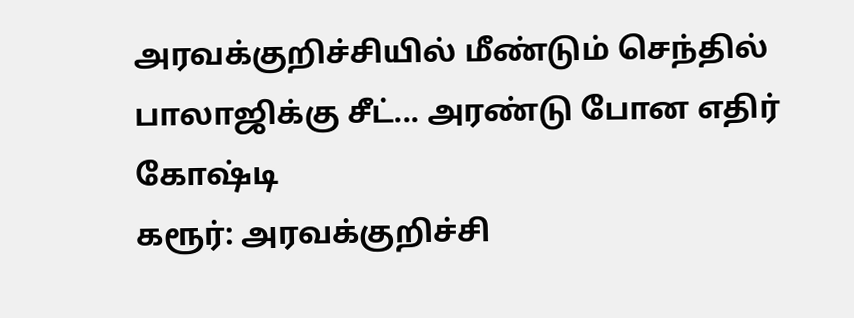அரவக்குறிச்சியில் மீண்டும் செந்தில் பாலாஜிக்கு சீட்... அரண்டு போன எதிர் கோஷ்டி
கரூர்: அரவக்குறிச்சி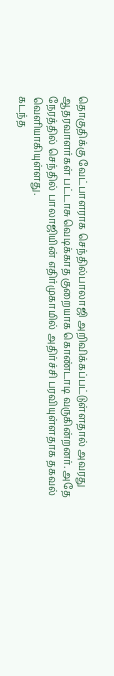தொகுதிக்கு வேட்பாளராக செந்தில்பாலாஜி அறிவிக்கப்பட்டுள்ளதால் அவரது ஆதரவாளர்கள் பட்டாசு வெடிக்காத குறையாக கொண்டாடி வருகின்றனர். அதே நேரத்தில் செந்தில் பாலாஜியின் எதிர்முகாமில் அதிர்ச்சி பரவியுள்ளதாக தகவல் வெளியாகியுள்ளது.
கடந்த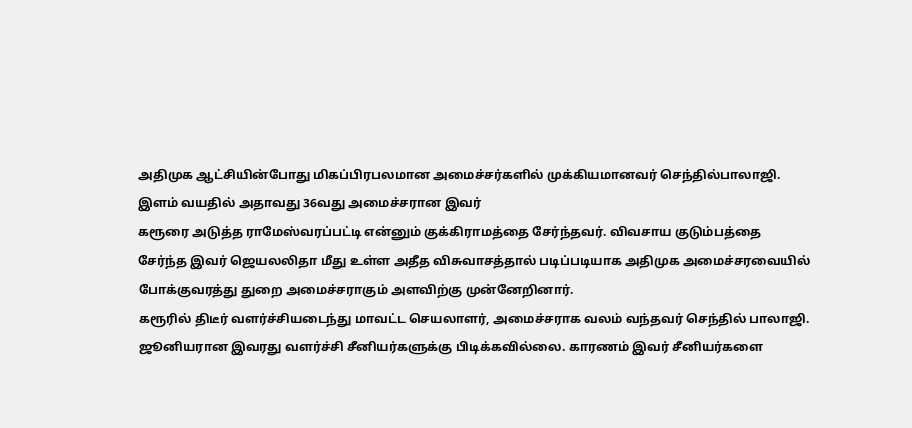அதிமுக ஆட்சியின்போது மிகப்பிரபலமான அமைச்சர்களில் முக்கியமானவர் செந்தில்பாலாஜி. இளம் வயதில் அதாவது 36வது அமைச்சரான இவர்
கரூரை அடுத்த ராமேஸ்வரப்பட்டி என்னும் குக்கிராமத்தை சேர்ந்தவர். விவசாய குடும்பத்தை சேர்ந்த இவர் ஜெயலலிதா மீது உள்ள அதீத விசுவாசத்தால் படிப்படியாக அதிமுக அமைச்சரவையில் போக்குவரத்து துறை அமைச்சராகும் அளவிற்கு முன்னேறினார்.
கரூரில் திடீர் வளர்ச்சியடைந்து மாவட்ட செயலாளர், அமைச்சராக வலம் வந்தவர் செந்தில் பாலாஜி. ஜூனியரான இவரது வளர்ச்சி சீனியர்களுக்கு பிடிக்கவில்லை. காரணம் இவர் சீனியர்களை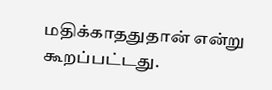மதிக்காததுதான் என்று கூறப்பட்டது.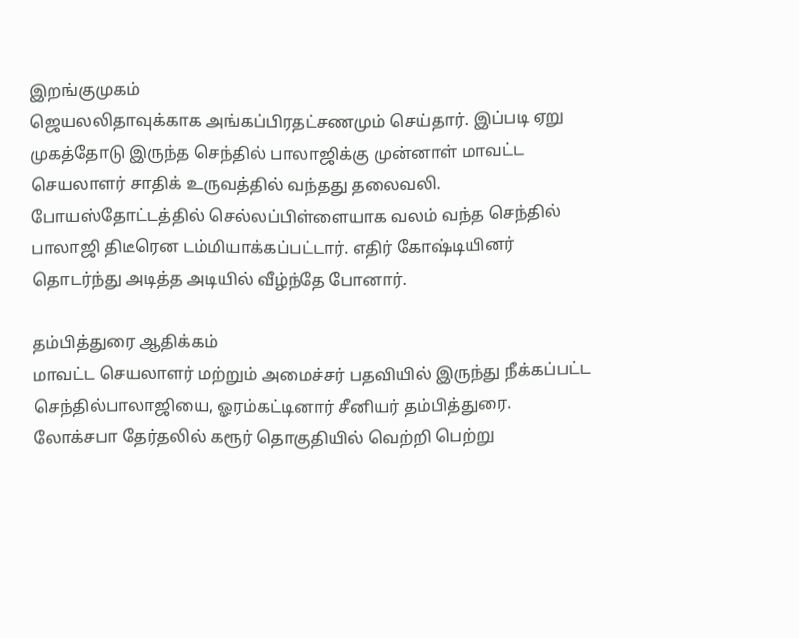இறங்குமுகம்
ஜெயலலிதாவுக்காக அங்கப்பிரதட்சணமும் செய்தார். இப்படி ஏறு முகத்தோடு இருந்த செந்தில் பாலாஜிக்கு முன்னாள் மாவட்ட செயலாளர் சாதிக் உருவத்தில் வந்தது தலைவலி. போயஸ்தோட்டத்தில் செல்லப்பிள்ளையாக வலம் வந்த செந்தில் பாலாஜி திடீரென டம்மியாக்கப்பட்டார். எதிர் கோஷ்டியினர் தொடர்ந்து அடித்த அடியில் வீழ்ந்தே போனார்.

தம்பித்துரை ஆதிக்கம்
மாவட்ட செயலாளர் மற்றும் அமைச்சர் பதவியில் இருந்து நீக்கப்பட்ட செந்தில்பாலாஜியை, ஓரம்கட்டினார் சீனியர் தம்பித்துரை. லோக்சபா தேர்தலில் கரூர் தொகுதியில் வெற்றி பெற்று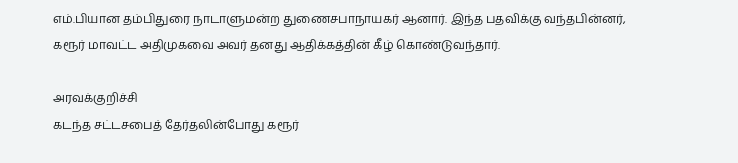எம்.பியான தம்பிதுரை நாடாளுமன்ற துணைசபாநாயகர் ஆனார். இந்த பதவிக்கு வந்தபின்னர், கரூர் மாவட்ட அதிமுகவை அவர் தனது ஆதிக்கத்தின் கீழ் கொண்டுவந்தார்.

அரவக்குறிச்சி
கடந்த சட்டசபைத் தேர்தலின்போது கரூர்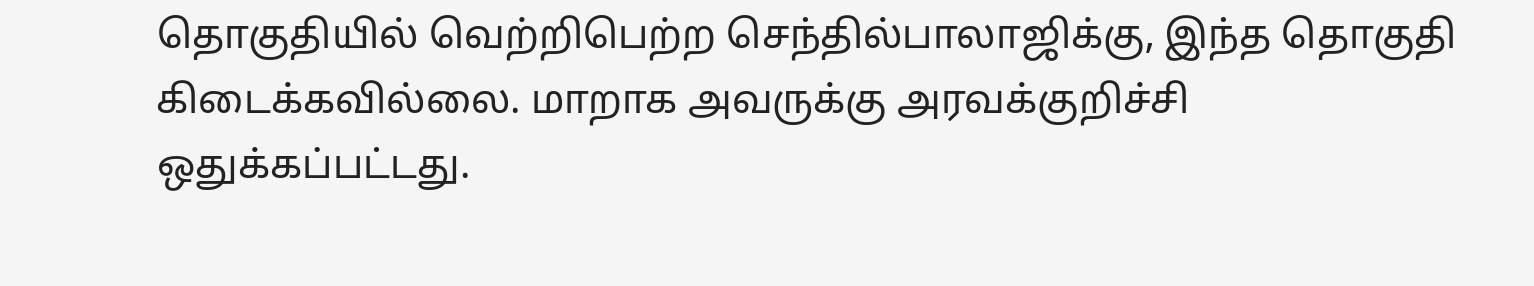தொகுதியில் வெற்றிபெற்ற செந்தில்பாலாஜிக்கு, இந்த தொகுதி கிடைக்கவில்லை. மாறாக அவருக்கு அரவக்குறிச்சி ஒதுக்கப்பட்டது.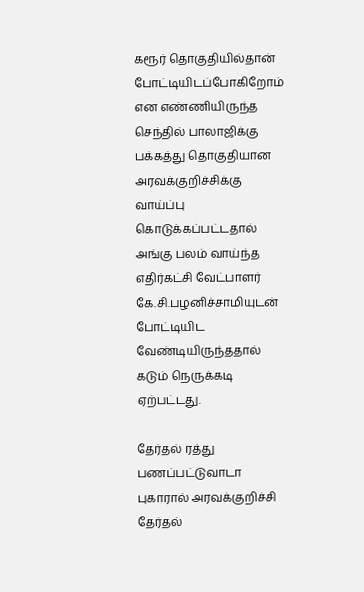கரூர் தொகுதியில்தான் போட்டியிடப்போகிறோம் என எண்ணியிருந்த செந்தில் பாலாஜிக்கு பக்கத்து தொகுதியான அரவக்குறிச்சிக்கு வாய்ப்பு கொடுக்கப்பட்டதால் அங்கு பலம் வாய்ந்த எதிர்கட்சி வேட்பாளர் கே.சி.பழனிச்சாமியுடன் போட்டியிட வேண்டியிருந்ததால் கடும் நெருக்கடி ஏற்பட்டது.

தேர்தல் ரத்து
பணப்பட்டுவாடா புகாரால் அரவக்குறிச்சி தேர்தல்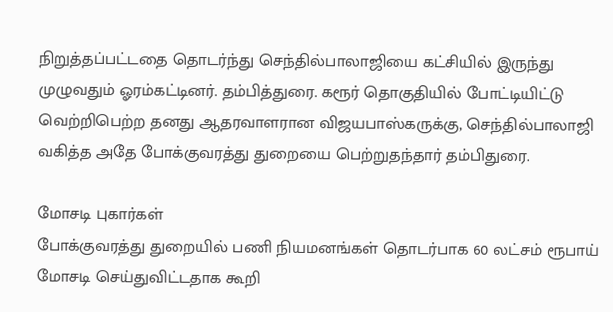நிறுத்தப்பட்டதை தொடர்ந்து செந்தில்பாலாஜியை கட்சியில் இருந்து முழுவதும் ஓரம்கட்டினர். தம்பித்துரை. கரூர் தொகுதியில் போட்டியிட்டு வெற்றிபெற்ற தனது ஆதரவாளரான விஜயபாஸ்கருக்கு, செந்தில்பாலாஜி வகித்த அதே போக்குவரத்து துறையை பெற்றுதந்தார் தம்பிதுரை.

மோசடி புகார்கள்
போக்குவரத்து துறையில் பணி நியமனங்கள் தொடர்பாக 60 லட்சம் ரூபாய் மோசடி செய்துவிட்டதாக கூறி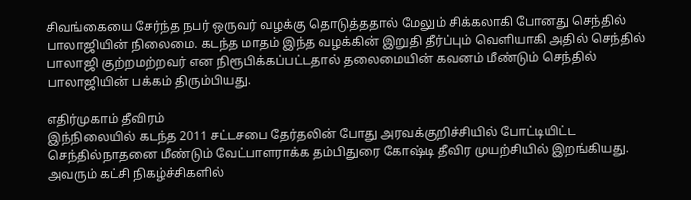சிவங்கையை சேர்ந்த நபர் ஒருவர் வழக்கு தொடுத்ததால் மேலும் சிக்கலாகி போனது செந்தில் பாலாஜியின் நிலைமை. கடந்த மாதம் இந்த வழக்கின் இறுதி தீர்ப்பும் வெளியாகி அதில் செந்தில் பாலாஜி குற்றமற்றவர் என நிரூபிக்கப்பட்டதால் தலைமையின் கவனம் மீண்டும் செந்தில் பாலாஜியின் பக்கம் திரும்பியது.

எதிர்முகாம் தீவிரம்
இந்நிலையில் கடந்த 2011 சட்டசபை தேர்தலின் போது அரவக்குறிச்சியில் போட்டியிட்ட செந்தில்நாதனை மீண்டும் வேட்பாளராக்க தம்பிதுரை கோஷ்டி தீவிர முயற்சியில் இறங்கியது. அவரும் கட்சி நிகழ்ச்சிகளில்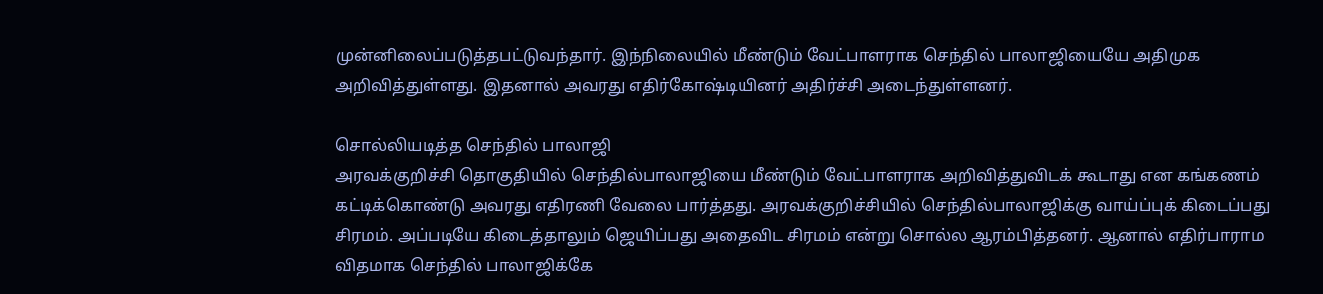முன்னிலைப்படுத்தபட்டுவந்தார். இந்நிலையில் மீண்டும் வேட்பாளராக செந்தில் பாலாஜியையே அதிமுக அறிவித்துள்ளது. இதனால் அவரது எதிர்கோஷ்டியினர் அதிர்ச்சி அடைந்துள்ளனர்.

சொல்லியடித்த செந்தில் பாலாஜி
அரவக்குறிச்சி தொகுதியில் செந்தில்பாலாஜியை மீண்டும் வேட்பாளராக அறிவித்துவிடக் கூடாது என கங்கணம் கட்டிக்கொண்டு அவரது எதிரணி வேலை பார்த்தது. அரவக்குறிச்சியில் செந்தில்பாலாஜிக்கு வாய்ப்புக் கிடைப்பது சிரமம். அப்படியே கிடைத்தாலும் ஜெயிப்பது அதைவிட சிரமம் என்று சொல்ல ஆரம்பித்தனர். ஆனால் எதிர்பாராம விதமாக செந்தில் பாலாஜிக்கே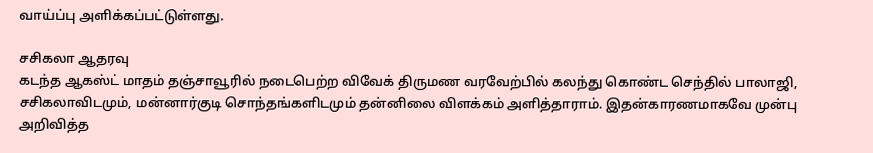வாய்ப்பு அளிக்கப்பட்டுள்ளது.

சசிகலா ஆதரவு
கடந்த ஆகஸ்ட் மாதம் தஞ்சாவூரில் நடைபெற்ற விவேக் திருமண வரவேற்பில் கலந்து கொண்ட செந்தில் பாலாஜி, சசிகலாவிடமும், மன்னார்குடி சொந்தங்களிடமும் தன்னிலை விளக்கம் அளித்தாராம். இதன்காரணமாகவே முன்பு அறிவித்த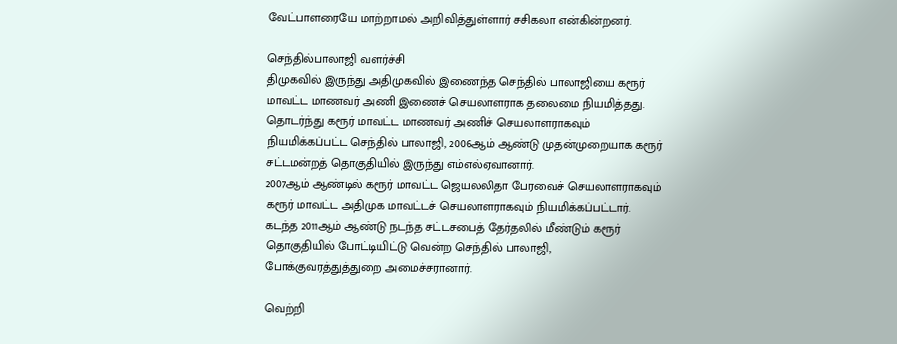வேட்பாளரையே மாற்றாமல் அறிவித்துள்ளார் சசிகலா என்கின்றனர்.

செந்தில்பாலாஜி வளர்ச்சி
திமுகவில் இருந்து அதிமுகவில் இணைந்த செந்தில் பாலாஜியை கரூர் மாவட்ட மாணவர் அணி இணைச் செயலாளராக தலைமை நியமித்தது. தொடர்ந்து கரூர் மாவட்ட மாணவர் அணிச் செயலாளராகவும் நியமிக்கப்பட்ட செந்தில் பாலாஜி, 2006ஆம் ஆண்டு முதன்முறையாக கரூர் சட்டமன்றத் தொகுதியில் இருந்து எம்எல்ஏவானார்.
2007ஆம் ஆண்டில் கரூர் மாவட்ட ஜெயலலிதா பேரவைச் செயலாளராகவும் கரூர் மாவட்ட அதிமுக மாவட்டச் செயலாளராகவும் நியமிக்கப்பட்டார். கடந்த 2011ஆம் ஆண்டு நடந்த சட்டசபைத் தேர்தலில் மீண்டும் கரூர் தொகுதியில் போட்டியிட்டு வென்ற செந்தில் பாலாஜி, போக்குவரத்துத்துறை அமைச்சரானார்.

வெற்றி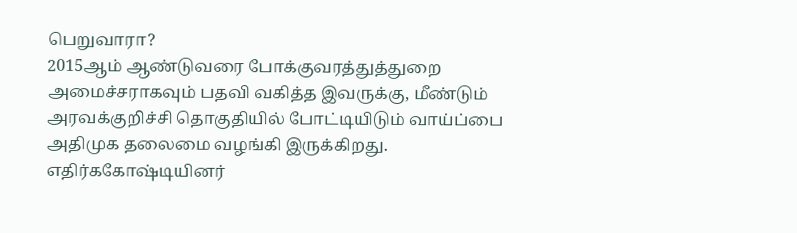பெறுவாரா?
2015ஆம் ஆண்டுவரை போக்குவரத்துத்துறை அமைச்சராகவும் பதவி வகித்த இவருக்கு, மீண்டும் அரவக்குறிச்சி தொகுதியில் போட்டியிடும் வாய்ப்பை அதிமுக தலைமை வழங்கி இருக்கிறது. எதிர்ககோஷ்டியினர்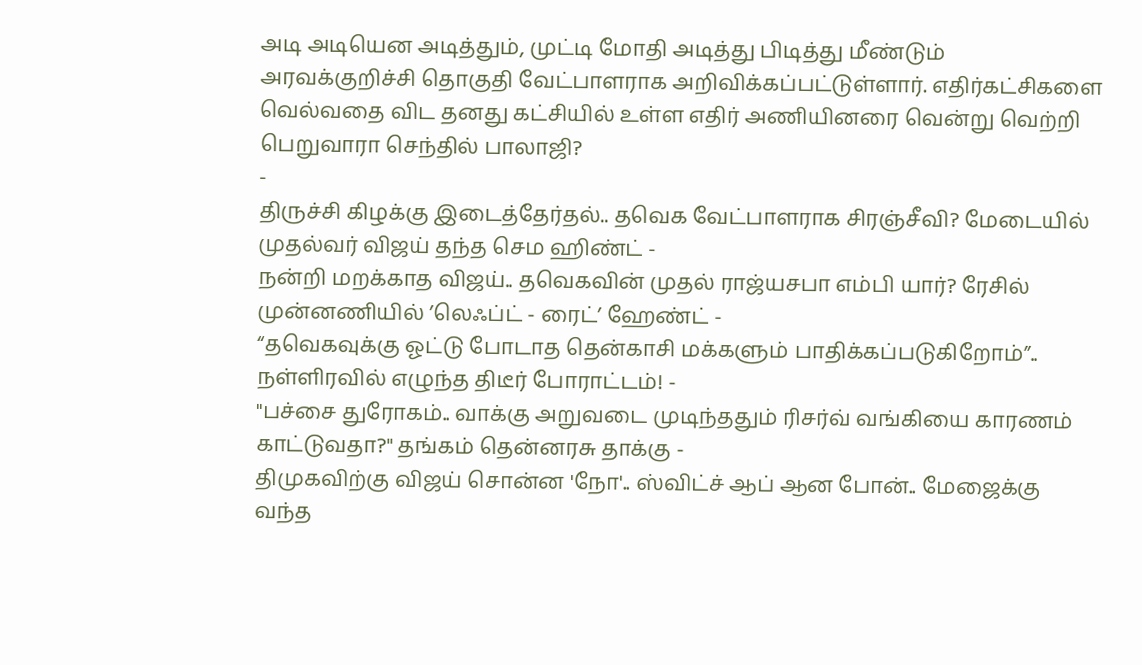அடி அடியென அடித்தும், முட்டி மோதி அடித்து பிடித்து மீண்டும் அரவக்குறிச்சி தொகுதி வேட்பாளராக அறிவிக்கப்பட்டுள்ளார். எதிர்கட்சிகளை வெல்வதை விட தனது கட்சியில் உள்ள எதிர் அணியினரை வென்று வெற்றி பெறுவாரா செந்தில் பாலாஜி?
-
திருச்சி கிழக்கு இடைத்தேர்தல்.. தவெக வேட்பாளராக சிரஞ்சீவி? மேடையில் முதல்வர் விஜய் தந்த செம ஹிண்ட் -
நன்றி மறக்காத விஜய்.. தவெகவின் முதல் ராஜ்யசபா எம்பி யார்? ரேசில் முன்னணியில் ’லெஃப்ட் - ரைட்’ ஹேண்ட் -
“தவெகவுக்கு ஓட்டு போடாத தென்காசி மக்களும் பாதிக்கப்படுகிறோம்”.. நள்ளிரவில் எழுந்த திடீர் போராட்டம்! -
"பச்சை துரோகம்.. வாக்கு அறுவடை முடிந்ததும் ரிசர்வ் வங்கியை காரணம் காட்டுவதா?" தங்கம் தென்னரசு தாக்கு -
திமுகவிற்கு விஜய் சொன்ன 'நோ'.. ஸ்விட்ச் ஆப் ஆன போன்.. மேஜைக்கு வந்த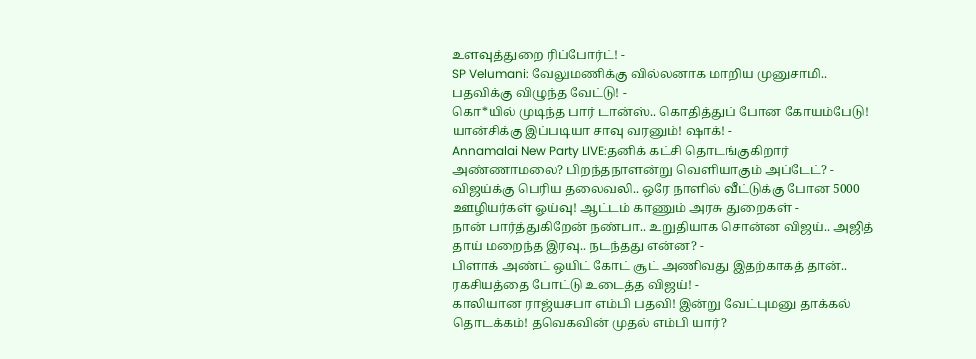உளவுத்துறை ரிப்போர்ட்! -
SP Velumani: வேலுமணிக்கு வில்லனாக மாறிய முனுசாமி.. பதவிக்கு விழுந்த வேட்டு! -
கொ*யில் முடிந்த பார் டான்ஸ்.. கொதித்துப் போன கோயம்பேடு! யான்சிக்கு இப்படியா சாவு வரனும்! ஷாக்! -
Annamalai New Party LIVE:தனிக் கட்சி தொடங்குகிறார் அண்ணாமலை? பிறந்தநாளன்று வெளியாகும் அப்டேட்? -
விஜய்க்கு பெரிய தலைவலி.. ஒரே நாளில் வீட்டுக்கு போன 5000 ஊழியர்கள் ஓய்வு! ஆட்டம் காணும் அரசு துறைகள் -
நான் பார்த்துகிறேன் நண்பா.. உறுதியாக சொன்ன விஜய்.. அஜித் தாய் மறைந்த இரவு.. நடந்தது என்ன? -
பிளாக் அண்ட் ஒயிட் கோட் சூட் அணிவது இதற்காகத் தான்.. ரகசியத்தை போட்டு உடைத்த விஜய்! -
காலியான ராஜ்யசபா எம்பி பதவி! இன்று வேட்புமனு தாக்கல் தொடக்கம்! தவெகவின் முதல் எம்பி யார்?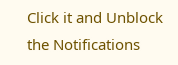Click it and Unblock the Notifications